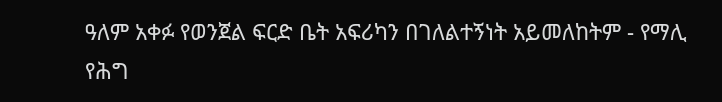ዓለም አቀፉ የወንጀል ፍርድ ቤት አፍሪካን በገለልተኝነት አይመለከትም - የማሊ የሕግ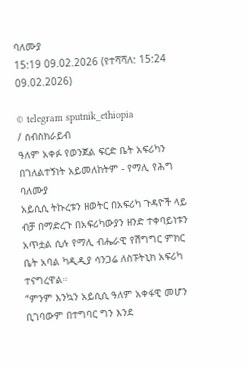ባለሙያ
15:19 09.02.2026 (የተሻሻለ: 15:24 09.02.2026)

© telegram sputnik_ethiopia
/ ሰብስክራይብ
ዓለም አቀፉ የወንጀል ፍርድ ቤት አፍሪካን በገለልተኝነት አይመለከትም - የማሊ የሕግ ባለሙያ
አይሲሲ ትኩረቱን ዘወትር በአፍሪካ ጉዳዮች ላይ ብቻ በማድረጉ በአፍሪካውያን ዘንድ ተቀባይነቱን አጥቷል ሲሉ የማሊ ብሔራዊ የሽግግር ምክር ቤት አባል ካዲዲያ ሳንጋሬ ለስፑትኒክ አፍሪካ ተናግረዋል።
“ምንም እንኳን አይሲሲ ዓለም አቀፋዊ መሆን ቢገባውም በተግባር ግን እንደ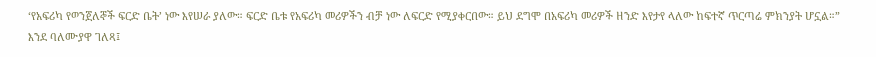‘የአፍሪካ የወንጀለኞች ፍርድ ቤት’ ነው እየሠራ ያለው። ፍርድ ቤቱ የአፍሪካ መሪዎችን ብቻ ነው ለፍርድ የሚያቀርበው። ይህ ደግሞ በአፍሪካ መሪዎች ዘንድ እየታየ ላለው ከፍተኛ ጥርጣሬ ምክንያት ሆኗል።”
እንደ ባለሙያዋ ገለጻ፤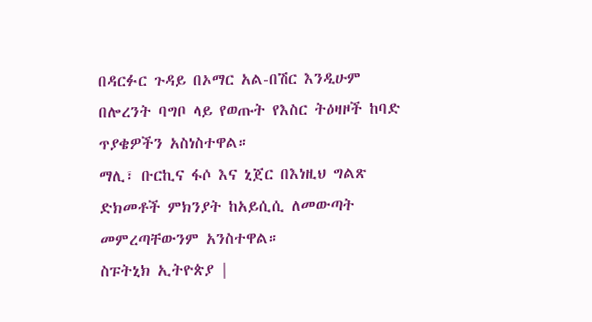በዳርፉር ጉዳይ በኦማር አል-በሽር እንዲሁም በሎረንት ባግቦ ላይ የወጡት የእስር ትዕዛዞች ከባድ ጥያቄዎችን አስነስተዋል።
ማሊ፣ ቡርኪና ፋሶ እና ኒጀር በእነዚህ ግልጽ ድክመቶች ምክንያት ከአይሲሲ ለመውጣት መምረጣቸውንም አንስተዋል።
ስፑትኒክ ኢትዮጵያ |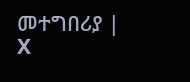መተግበሪያ | X